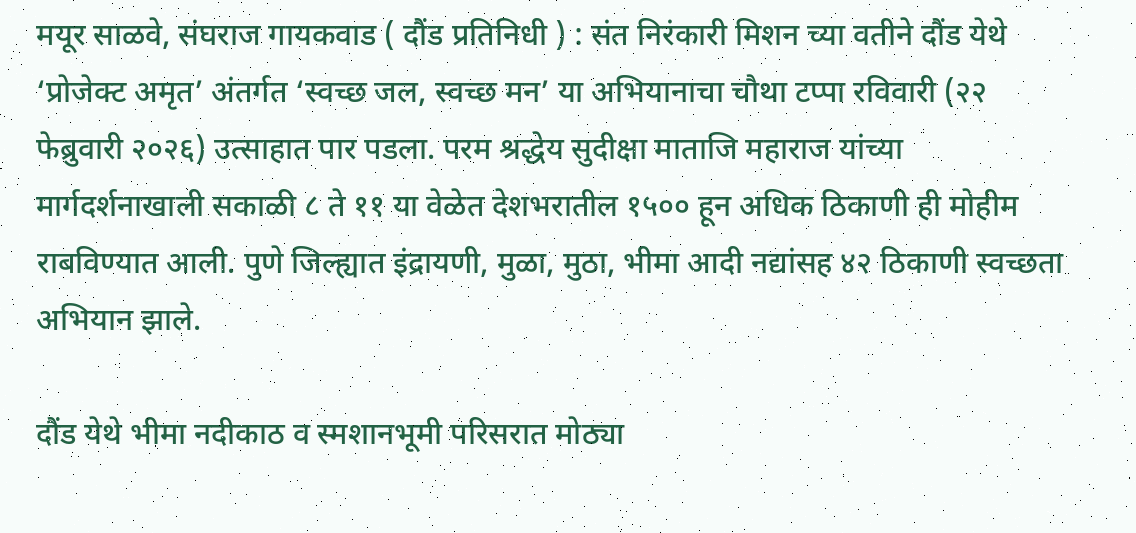मयूर साळवे, संघराज गायकवाड ( दौंड प्रतिनिधी ) : संत निरंकारी मिशन च्या वतीने दौंड येथे ‘प्रोजेक्ट अमृत’ अंतर्गत ‘स्वच्छ जल, स्वच्छ मन’ या अभियानाचा चौथा टप्पा रविवारी (२२ फेब्रुवारी २०२६) उत्साहात पार पडला. परम श्रद्धेय सुदीक्षा माताजि महाराज यांच्या मार्गदर्शनाखाली सकाळी ८ ते ११ या वेळेत देशभरातील १५०० हून अधिक ठिकाणी ही मोहीम राबविण्यात आली. पुणे जिल्ह्यात इंद्रायणी, मुळा, मुठा, भीमा आदी नद्यांसह ४२ ठिकाणी स्वच्छता अभियान झाले.

दौंड येथे भीमा नदीकाठ व स्मशानभूमी परिसरात मोठ्या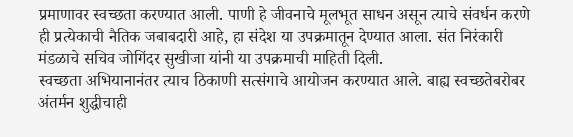प्रमाणावर स्वच्छता करण्यात आली. पाणी हे जीवनाचे मूलभूत साधन असून त्याचे संवर्धन करणे ही प्रत्येकाची नैतिक जबाबदारी आहे, हा संदेश या उपक्रमातून देण्यात आला. संत निरंकारी मंडळाचे सचिव जोगिंदर सुखीजा यांनी या उपक्रमाची माहिती दिली.
स्वच्छता अभियानानंतर त्याच ठिकाणी सत्संगाचे आयोजन करण्यात आले. बाह्य स्वच्छतेबरोबर अंतर्मन शुद्धीचाही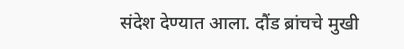संदेश देण्यात आला. दौंड ब्रांचचे मुखी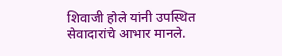शिवाजी होले यांनी उपस्थित सेवादारांचे आभार मानले.